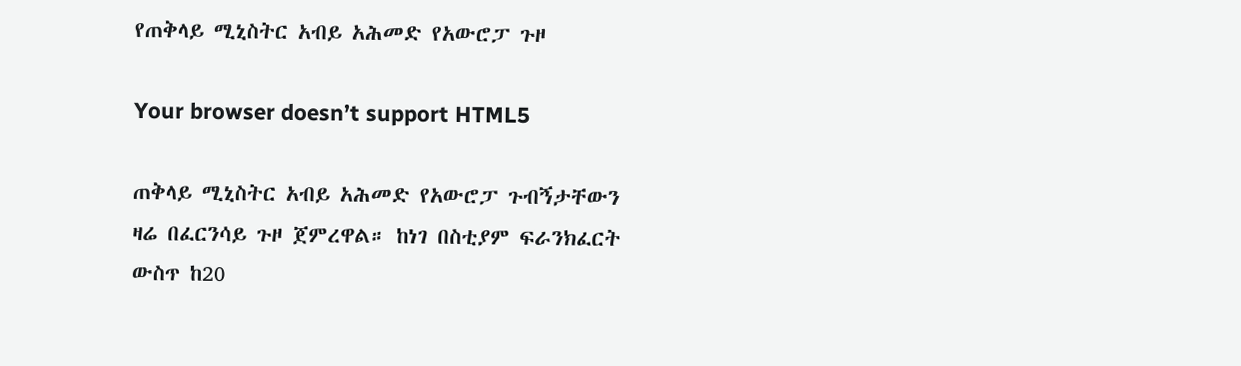የጠቅላይ ሚኒስትር አብይ አሕመድ የአውሮፓ ጉዞ

Your browser doesn’t support HTML5

ጠቅላይ ሚኒስትር አብይ አሕመድ የአውሮፓ ጉብኝታቸውን ዛሬ በፈርንሳይ ጉዞ ጀምረዋል። ከነገ በስቲያም ፍራንክፈርት ውስጥ ከ20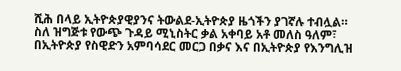ሺሕ በላይ ኢትዮጵያዊያንና ትውልደ-ኢትዮጵያ ዜጎችን ያገኛሉ ተብሏል። ስለ ዝግጅቱ የውጭ ጉዳይ ሚኒስትር ቃል አቀባይ አቶ መለስ ዓለም፣ በኢትዮጵያ የስዊድን አምባሳደር መርጋ በቃና እና በኢትዮጵያ የእንግሊዝ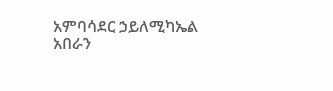አምባሳደር ኃይለሚካኤል አበራን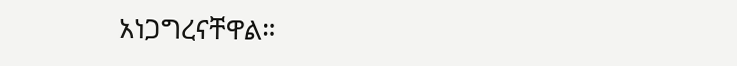አነጋግረናቸዋል።